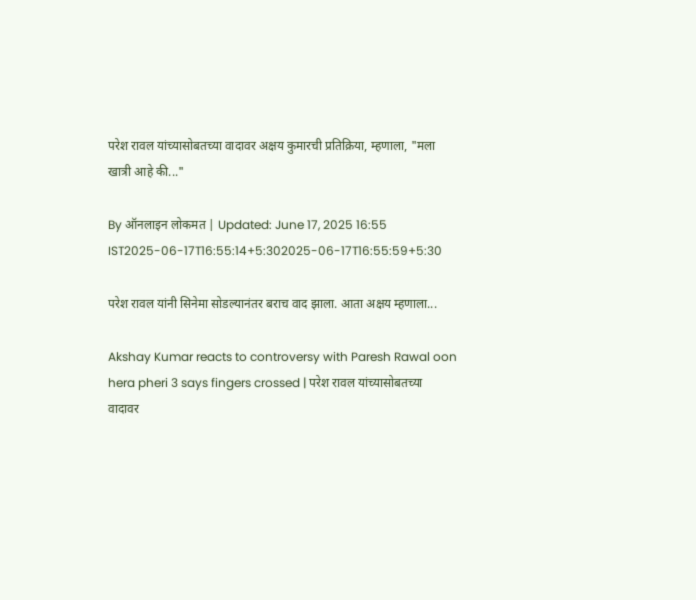परेश रावल यांच्यासोबतच्या वादावर अक्षय कुमारची प्रतिक्रिया, म्हणाला, "मला खात्री आहे की..."

By ऑनलाइन लोकमत | Updated: June 17, 2025 16:55 IST2025-06-17T16:55:14+5:302025-06-17T16:55:59+5:30

परेश रावल यांनी सिनेमा सोडल्यानंतर बराच वाद झाला. आता अक्षय म्हणाला...

Akshay Kumar reacts to controversy with Paresh Rawal oon hera pheri 3 says fingers crossed | परेश रावल यांच्यासोबतच्या वादावर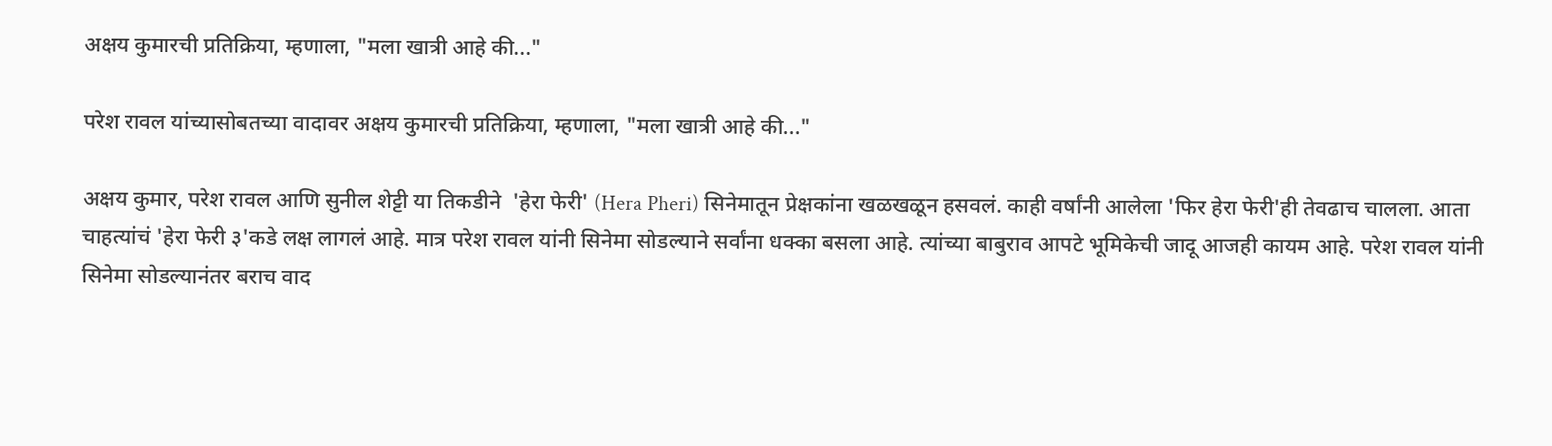अक्षय कुमारची प्रतिक्रिया, म्हणाला, "मला खात्री आहे की..."

परेश रावल यांच्यासोबतच्या वादावर अक्षय कुमारची प्रतिक्रिया, म्हणाला, "मला खात्री आहे की..."

अक्षय कुमार, परेश रावल आणि सुनील शेट्टी या तिकडीने  'हेरा फेरी' (Hera Pheri) सिनेमातून प्रेक्षकांना खळखळून हसवलं. काही वर्षांनी आलेला 'फिर हेरा फेरी'ही तेवढाच चालला. आता चाहत्यांचं 'हेरा फेरी ३'कडे लक्ष लागलं आहे. मात्र परेश रावल यांनी सिनेमा सोडल्याने सर्वांना धक्का बसला आहे. त्यांच्या बाबुराव आपटे भूमिकेची जादू आजही कायम आहे. परेश रावल यांनी सिनेमा सोडल्यानंतर बराच वाद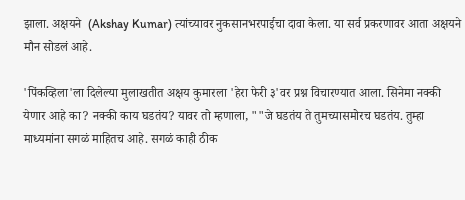झाला. अक्षयने  (Akshay Kumar) त्यांच्यावर नुकसानभरपाईचा दावा केला. या सर्व प्रकरणावर आता अक्षयने मौन सोडलं आहे.

'पिंकव्हिला'ला दिलेल्या मुलाखतीत अक्षय कुमारला 'हेरा फेरी ३'वर प्रश्न विचारण्यात आला. सिनेमा नक्की येणार आहे का? नक्की काय घडतंय? यावर तो म्हणाला, ""जे घडतंय ते तुमच्यासमोरच घडतंय. तुम्हा माध्यमांना सगळं माहितच आहे. सगळं काही ठीक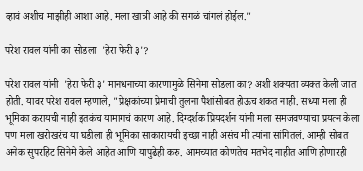व्हावं अशीच माझीही आशा आहे. मला खात्री आहे की सगळं चांगलं होईल."

परेश रावल यांनी का सोडला  'हेरा फेरी ३'?

परेश रावल यांनी  'हेरा फेरी ३' मानधनाच्या कारणामुळे सिनेमा सोडला का? अशी शक्यता व्यक्त केली जात होती. यावर परेश रावल म्हणाले, "प्रेक्षकांच्या प्रेमाची तुलना पैशांसोबत होऊच शकत नाही. सध्या मला ही भूमिका करायची नाही इतकंच यामागचं कारण आहे. दिग्दर्शक प्रियदर्शन यांनी मला समजवण्याचा प्रयत्न केला पण मला खरोखरंच या घडीला ही भूमिका साकारायची इच्छा नाही असंच मी त्यांना सांगितलं. आम्ही सोबत अनेक सुपरहिट सिनेमे केले आहेत आणि यापुढेही करु. आमच्यात कोणतेच मतभेद नाहीत आणि होणारही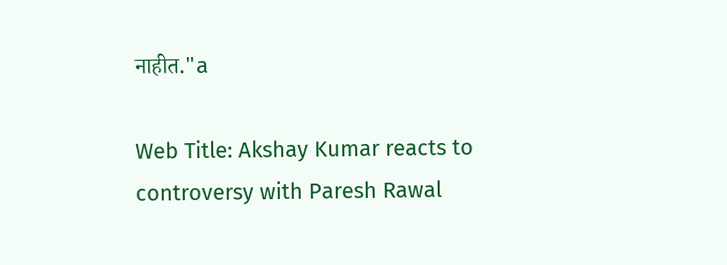नाहीत."a

Web Title: Akshay Kumar reacts to controversy with Paresh Rawal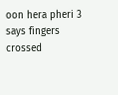oon hera pheri 3 says fingers crossed